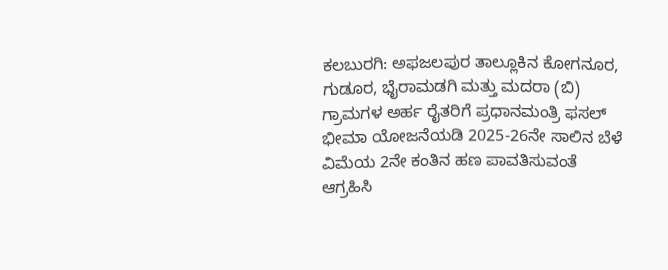ಕಲಬುರಗಿ: ಅಫಜಲಪುರ ತಾಲ್ಲೂಕಿನ ಕೋಗನೂರ, ಗುಡೂರ, ಭೈರಾಮಡಗಿ ಮತ್ತು ಮದರಾ (ಬಿ) ಗ್ರಾಮಗಳ ಅರ್ಹ ರೈತರಿಗೆ ಪ್ರಧಾನಮಂತ್ರಿ ಫಸಲ್ ಭೀಮಾ ಯೋಜನೆಯಡಿ 2025-26ನೇ ಸಾಲಿನ ಬೆಳೆ ವಿಮೆಯ 2ನೇ ಕಂತಿನ ಹಣ ಪಾವತಿಸುವಂತೆ ಆಗ್ರಹಿಸಿ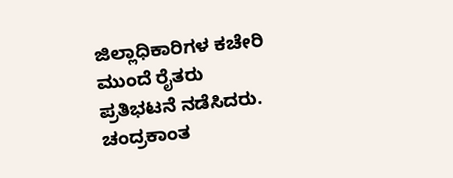ಜಿಲ್ಲಾಧಿಕಾರಿಗಳ ಕಚೇರಿ ಮುಂದೆ ರೈತರು ಪ್ರತಿಭಟನೆ ನಡೆಸಿದರು. ಚಂದ್ರಕಾಂತ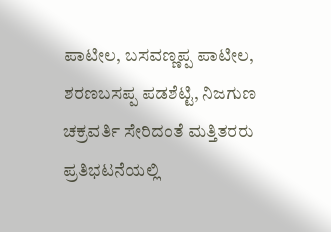ಪಾಟೀಲ, ಬಸವಣ್ಣಪ್ಪ ಪಾಟೀಲ, ಶರಣಬಸಪ್ಪ ಪಡಶೆಟ್ಟಿ, ನಿಜಗುಣ ಚಕ್ರವರ್ತಿ ಸೇರಿದಂತೆ ಮತ್ತಿತರರು ಪ್ರತಿಭಟನೆಯಲ್ಲಿ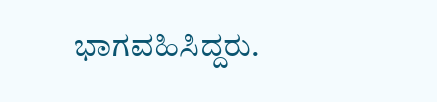ಭಾಗವಹಿಸಿದ್ದರು.